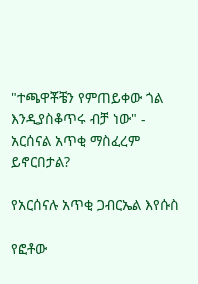"ተጫዋቾቼን የምጠይቀው ጎል እንዲያስቆጥሩ ብቻ ነው" - አርሰናል አጥቂ ማስፈረም ይኖርበታል?

የአርሰናሉ አጥቂ ጋብርኤል እየሱስ

የፎቶው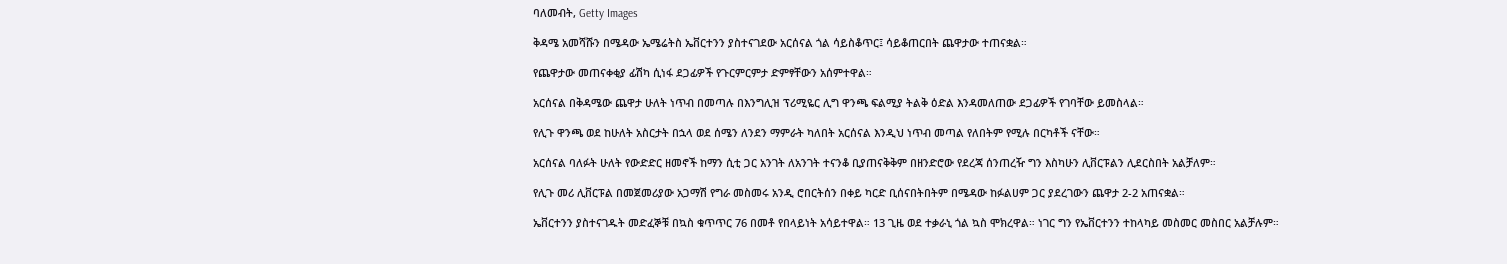ባለመብት, Getty Images

ቅዳሜ አመሻሹን በሜዳው ኤሜሬትስ ኤቨርተንን ያስተናገደው አርሰናል ጎል ሳይስቆጥር፤ ሳይቆጠርበት ጨዋታው ተጠናቋል።

የጨዋታው መጠናቀቂያ ፊሽካ ሲነፋ ደጋፊዎች የጉርምርምታ ድምፃቸውን አሰምተዋል።

አርሰናል በቅዳሜው ጨዋታ ሁለት ነጥብ በመጣሉ በእንግሊዝ ፕሪሚዬር ሊግ ዋንጫ ፍልሚያ ትልቅ ዕድል እንዳመለጠው ደጋፊዎች የገባቸው ይመስላል።

የሊጉ ዋንጫ ወደ ከሁለት አስርታት በኋላ ወደ ሰሜን ለንደን ማምራት ካለበት አርሰናል እንዲህ ነጥብ መጣል የለበትም የሚሉ በርካቶች ናቸው።

አርሰናል ባለፉት ሁለት የውድድር ዘመኖች ከማን ሲቲ ጋር አንገት ለአንገት ተናንቆ ቢያጠናቅቅም በዘንድሮው የደረጃ ሰንጠረዥ ግን እስካሁን ሊቨርፑልን ሊደርስበት አልቻለም።

የሊጉ መሪ ሊቨርፑል በመጀመሪያው አጋማሽ የግራ መስመሩ አንዲ ሮበርትሰን በቀይ ካርድ ቢሰናበትበትም በሜዳው ከፉልሀም ጋር ያደረገውን ጨዋታ 2-2 አጠናቋል።

ኤቨርተንን ያስተናገዱት መድፈኞቹ በኳስ ቁጥጥር 76 በመቶ የበላይነት አሳይተዋል። 13 ጊዜ ወደ ተቃራኒ ጎል ኳስ ሞክረዋል። ነገር ግን የኤቨርተንን ተከላካይ መስመር መስበር አልቻሉም።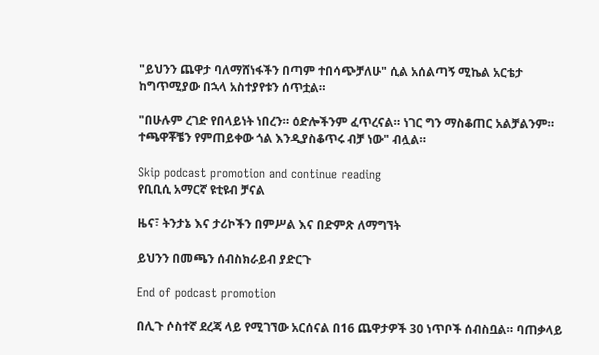"ይህንን ጨዋታ ባለማሸነፋችን በጣም ተበሳጭቻለሁ" ሲል አሰልጣኝ ሚኬል አርቴታ ከግጥሚያው በኋላ አስተያየቱን ሰጥቷል።

"በሁሉም ረገድ የበላይነት ነበረን። ዕድሎችንም ፈጥረናል። ነገር ግን ማስቆጠር አልቻልንም። ተጫዋቾቼን የምጠይቀው ጎል እንዲያስቆጥሩ ብቻ ነው" ብሏል።

Skip podcast promotion and continue reading
የቢቢሲ አማርኛ ዩቲዩብ ቻናል

ዜና፣ ትንታኔ እና ታሪኮችን በምሥል እና በድምጽ ለማግኘት

ይህንን በመጫን ሰብስክራይብ ያድርጉ

End of podcast promotion

በሊጉ ሶስተኛ ደረጃ ላይ የሚገኘው አርሰናል በ16 ጨዋታዎች 30 ነጥቦች ሰብስቧል። ባጠቃላይ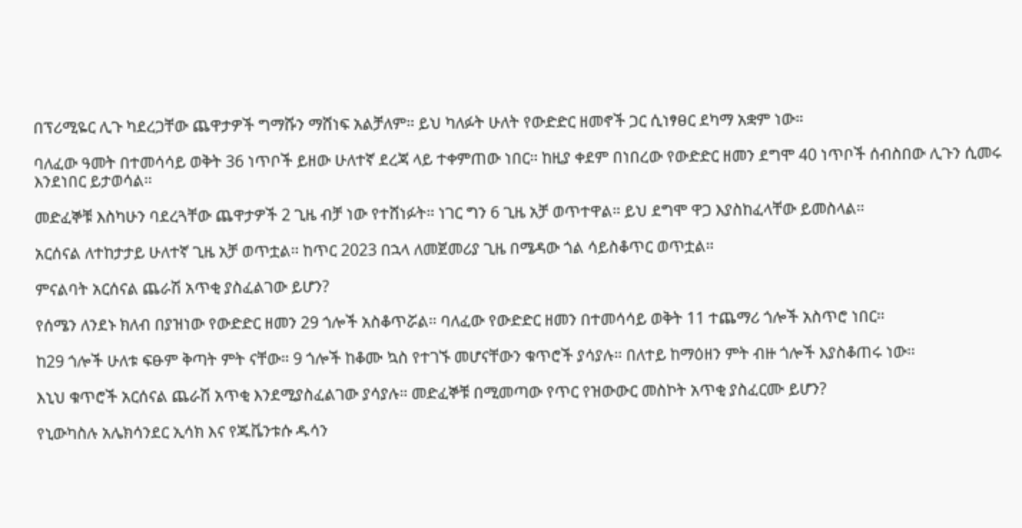በፕሪሚዬር ሊጉ ካደረጋቸው ጨዋታዎች ግማሹን ማሸነፍ አልቻለም። ይህ ካለፉት ሁለት የውድድር ዘመኖች ጋር ሲነፃፀር ደካማ አቋም ነው።

ባለፈው ዓመት በተመሳሳይ ወቅት 36 ነጥቦች ይዘው ሁለተኛ ደረጃ ላይ ተቀምጠው ነበር። ከዚያ ቀደም በነበረው የውድድር ዘመን ደግሞ 40 ነጥቦች ሰብስበው ሊጉን ሲመሩ እንደነበር ይታወሳል።

መድፈኞቹ እስካሁን ባደረጓቸው ጨዋታዎች 2 ጊዜ ብቻ ነው የተሸነፉት። ነገር ግን 6 ጊዜ አቻ ወጥተዋል። ይህ ደግሞ ዋጋ እያስከፈላቸው ይመስላል።

አርሰናል ለተከታታይ ሁለተኛ ጊዜ አቻ ወጥቷል። ከጥር 2023 በኋላ ለመጀመሪያ ጊዜ በሜዳው ጎል ሳይስቆጥር ወጥቷል።

ምናልባት አርሰናል ጨራሽ አጥቂ ያስፈልገው ይሆን?

የሰሜን ለንደኑ ክለብ በያዝነው የውድድር ዘመን 29 ጎሎች አስቆጥሯል። ባለፈው የውድድር ዘመን በተመሳሳይ ወቅት 11 ተጨማሪ ጎሎች አስጥሮ ነበር።

ከ29 ጎሎች ሁለቱ ፍፁም ቅጣት ምት ናቸው። 9 ጎሎች ከቆሙ ኳስ የተገኙ መሆናቸውን ቁጥሮች ያሳያሉ። በለተይ ከማዕዘን ምት ብዙ ጎሎች እያስቆጠሩ ነው።

እኒህ ቁጥሮች አርሰናል ጨራሽ አጥቂ እንደሚያስፈልገው ያሳያሉ። መድፈኞቹ በሚመጣው የጥር የዝውውር መስኮት አጥቂ ያስፈርሙ ይሆን?

የኒውካስሉ አሌክሳንደር ኢሳክ እና የጁቬንቱሱ ዱሳን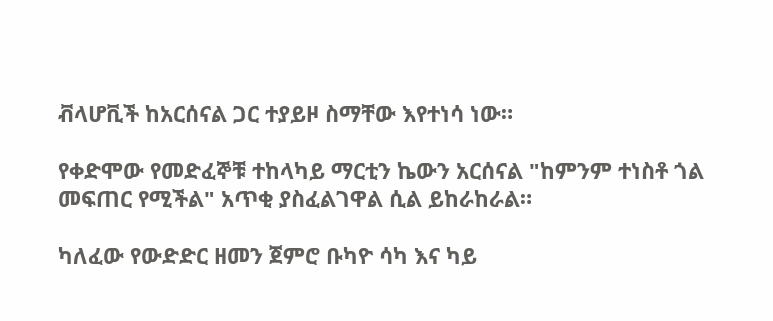ቭላሆቪች ከአርሰናል ጋር ተያይዞ ስማቸው እየተነሳ ነው።

የቀድሞው የመድፈኞቹ ተከላካይ ማርቲን ኬውን አርሰናል "ከምንም ተነስቶ ጎል መፍጠር የሚችል" አጥቂ ያስፈልገዋል ሲል ይከራከራል።

ካለፈው የውድድር ዘመን ጀምሮ ቡካዮ ሳካ እና ካይ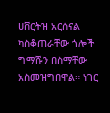ሀቨርትዝ አርሰናል ካስቆጠራቸው ጎሎች ግማሹን በስማቸው አስመዝግበዋል። ነገር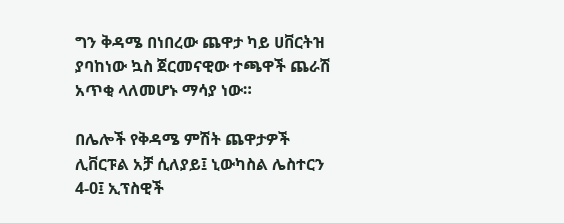ግን ቅዳሜ በነበረው ጨዋታ ካይ ሀቨርትዝ ያባከነው ኳስ ጀርመናዊው ተጫዋች ጨራሽ አጥቂ ላለመሆኑ ማሳያ ነው።

በሌሎች የቅዳሜ ምሽት ጨዋታዎች ሊቨርፑል አቻ ሲለያይ፤ ኒውካስል ሌስተርን 4-0፤ ኢፕስዊች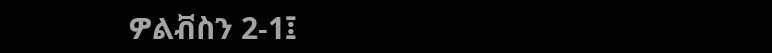ዎልቭስን 2-1፤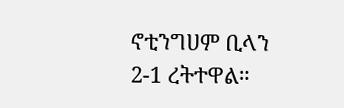ኖቲንግሀም ቢላን 2-1 ረትተዋል።